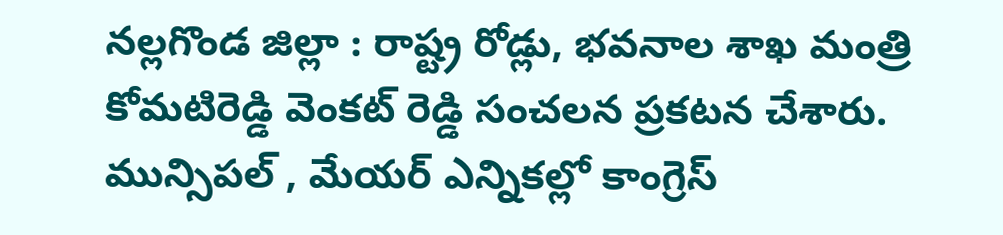నల్లగొండ జిల్లా : రాష్ట్ర రోడ్లు, భవనాల శాఖ మంత్రి కోమటిరెడ్డి వెంకట్ రెడ్డి సంచలన ప్రకటన చేశారు. మున్సిపల్ , మేయర్ ఎన్నికల్లో కాంగ్రెస్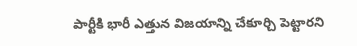పార్టీకి భారీ ఎత్తున విజయాన్ని చేకూర్చి పెట్టారని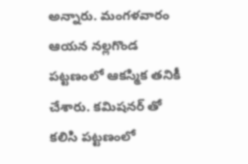అన్నారు. మంగళవారం ఆయన నల్లగొండ పట్టణంలో ఆకస్మిక తనికీ చేశారు. కమిషనర్ తో కలిసి పట్టణంలో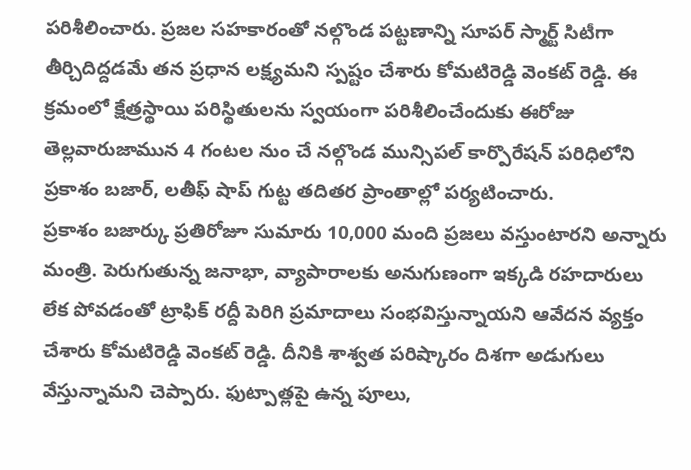పరిశీలించారు. ప్రజల సహకారంతో నల్గొండ పట్టణాన్ని సూపర్ స్మార్ట్ సిటీగా తీర్చిదిద్దడమే తన ప్రధాన లక్ష్యమని స్పష్టం చేశారు కోమటిరెడ్డి వెంకట్ రెడ్డి. ఈ క్రమంలో క్షేత్రస్థాయి పరిస్థితులను స్వయంగా పరిశీలించేందుకు ఈరోజు తెల్లవారుజామున 4 గంటల నుం చే నల్గొండ మున్సిపల్ కార్పొరేషన్ పరిధిలోని ప్రకాశం బజార్, లతీఫ్ షాప్ గుట్ట తదితర ప్రాంతాల్లో పర్యటించారు.
ప్రకాశం బజార్కు ప్రతిరోజూ సుమారు 10,000 మంది ప్రజలు వస్తుంటారని అన్నారు మంత్రి. పెరుగుతున్న జనాభా, వ్యాపారాలకు అనుగుణంగా ఇక్కడి రహదారులు లేక పోవడంతో ట్రాఫిక్ రద్దీ పెరిగి ప్రమాదాలు సంభవిస్తున్నాయని ఆవేదన వ్యక్తం చేశారు కోమటిరెడ్డి వెంకట్ రెడ్డి. దీనికి శాశ్వత పరిష్కారం దిశగా అడుగులు వేస్తున్నామని చెప్పారు. ఫుట్పాత్లపై ఉన్న పూలు,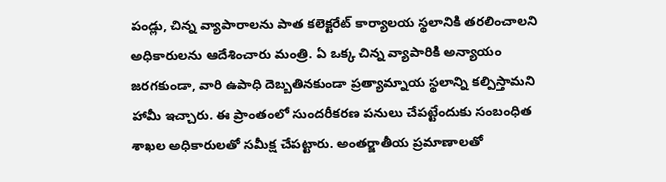పండ్లు, చిన్న వ్యాపారాలను పాత కలెక్టరేట్ కార్యాలయ స్థలానికి తరలించాలని అధికారులను ఆదేశించారు మంత్రి. ఏ ఒక్క చిన్న వ్యాపారికి అన్యాయం జరగకుండా, వారి ఉపాధి దెబ్బతినకుండా ప్రత్యామ్నాయ స్థలాన్ని కల్పిస్తామని హామీ ఇచ్చారు. ఈ ప్రాంతంలో సుందరీకరణ పనులు చేపట్టేందుకు సంబంధిత శాఖల అధికారులతో సమీక్ష చేపట్టారు. అంతర్జాతీయ ప్రమాణాలతో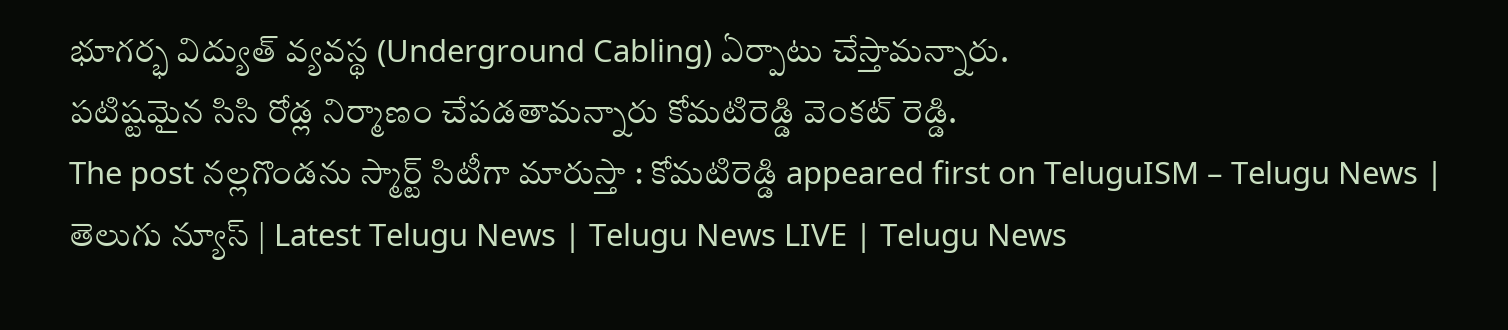భూగర్భ విద్యుత్ వ్యవస్థ (Underground Cabling) ఏర్పాటు చేస్తామన్నారు.
పటిష్టమైన సిసి రోడ్ల నిర్మాణం చేపడతామన్నారు కోమటిరెడ్డి వెంకట్ రెడ్డి.
The post నల్లగొండను స్మార్ట్ సిటీగా మారుస్తా : కోమటిరెడ్డి appeared first on TeluguISM – Telugu News | తెలుగు న్యూస్ | Latest Telugu News | Telugu News LIVE | Telugu News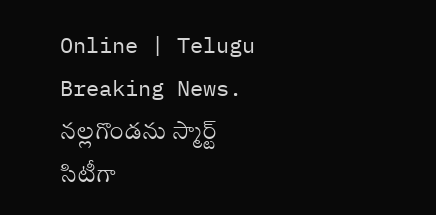Online | Telugu Breaking News.
నల్లగొండను స్మార్ట్ సిటీగా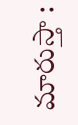మారుస్తా :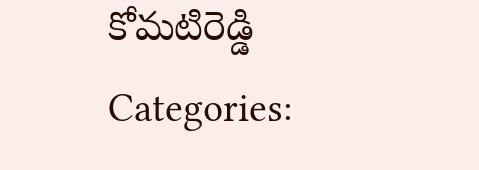కోమటిరెడ్డి
Categories: